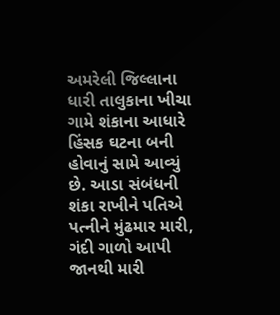અમરેલી જિલ્લાના ધારી તાલુકાના ખીચા ગામે શંકાના આધારે હિંસક ઘટના બની હોવાનું સામે આવ્યું છે. આડા સંબંધની શંકા રાખીને પતિએ પત્નીને મુંઢમાર મારી, ગંદી ગાળો આપી જાનથી મારી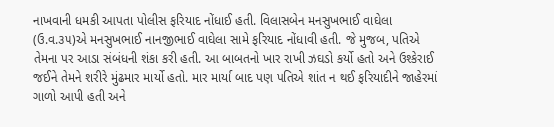નાખવાની ધમકી આપતા પોલીસ ફરિયાદ નોંધાઈ હતી. વિલાસબેન મનસુખભાઈ વાઘેલા (ઉ.વ.૩૫)એ મનસુખભાઈ નાનજીભાઈ વાઘેલા સામે ફરિયાદ નોંધાવી હતી. જે મુજબ, પતિએ તેમના પર આડા સંબંધની શંકા કરી હતી. આ બાબતનો ખાર રાખી ઝઘડો કર્યો હતો અને ઉશ્કેરાઈ જઈને તેમને શરીરે મુંઢમાર માર્યો હતો. માર માર્યા બાદ પણ પતિએ શાંત ન થઈ ફરિયાદીને જાહેરમાં ગાળો આપી હતી અને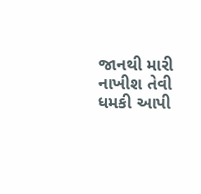જાનથી મારી નાખીશ તેવી ધમકી આપી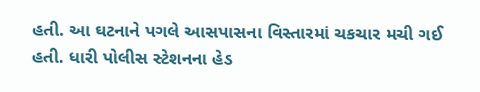હતી. આ ઘટનાને પગલે આસપાસના વિસ્તારમાં ચકચાર મચી ગઈ હતી. ધારી પોલીસ સ્ટેશનના હેડ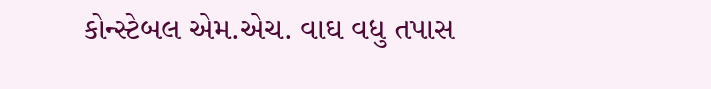કોન્સ્ટેબલ એમ.એચ. વાઘ વધુ તપાસ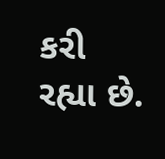કરી રહ્યા છે.